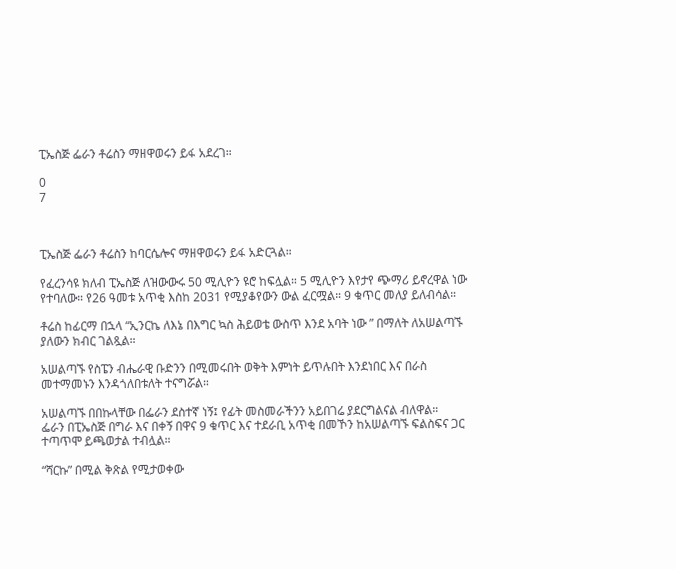ፒኤስጅ ፌራን ቶሬስን ማዘዋወሩን ይፋ አደረገ።

0
7



ፒኤስጅ ፌራን ቶሬስን ከባርሴሎና ማዘዋወሩን ይፋ አድርጓል።

የፈረንሳዩ ክለብ ፒኤስጅ ለዝውውሩ 50 ሚሊዮን ዩሮ ከፍሏል። 5 ሚሊዮን እየታየ ጭማሪ ይኖረዋል ነው የተባለው። የ26 ዓመቱ አጥቂ እስከ 2031 የሚያቆየውን ውል ፈርሟል። 9 ቁጥር መለያ ይለብሳል።

ቶሬስ ከፊርማ በኋላ “ኢንርኬ ለእኔ በእግር ኳስ ሕይወቴ ውስጥ እንደ አባት ነው ” በማለት ለአሠልጣኙ ያለውን ክብር ገልጿል።

አሠልጣኙ የስፔን ብሔራዊ ቡድንን በሚመሩበት ወቅት እምነት ይጥሉበት እንደነበር እና በራስ መተማመኑን እንዳጎለበቱለት ተናግሯል።

አሠልጣኙ በበኩላቸው በፌራን ደስተኛ ነኝ፤ የፊት መስመራችንን አይበገሬ ያደርግልናል ብለዋል።
ፌራን በፒኤስጅ በግራ እና በቀኝ በዋና 9 ቁጥር እና ተደራቢ አጥቂ በመኾን ከአሠልጣኙ ፍልስፍና ጋር ተጣጥሞ ይጫወታል ተብሏል።

“ሻርኩ” በሚል ቅጽል የሚታወቀው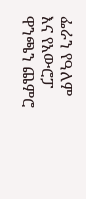ፌራን የዓለም እና የአውሮፓ ዋንጫን ጨምሮ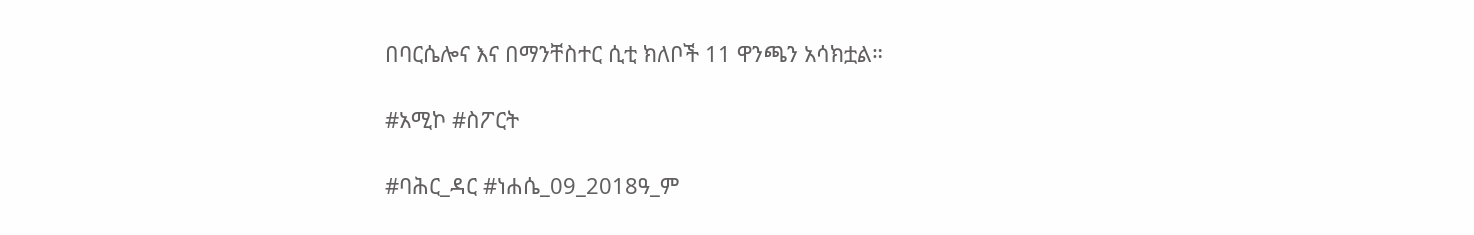በባርሴሎና እና በማንቸስተር ሲቲ ክለቦች 11 ዋንጫን አሳክቷል።

#አሚኮ #ስፖርት

#ባሕር_ዳር #ነሐሴ_09_2018ዓ_ም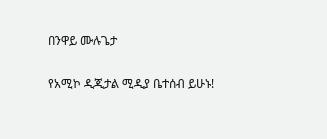በንዋይ ሙሉጌታ

የአሚኮ ዲጂታል ሚዲያ ቤተሰብ ይሁኑ!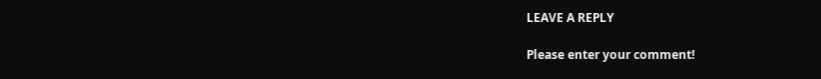LEAVE A REPLY

Please enter your comment!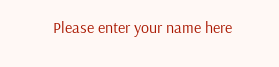Please enter your name here